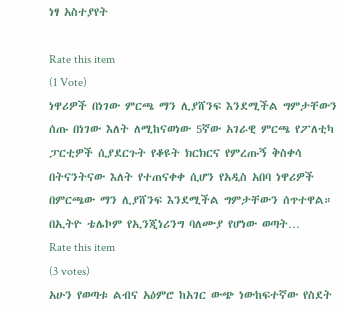ነፃ አስተያየት

Rate this item
(1 Vote)
ነዋሪዎች በነገው ምርጫ ማን ሊያሸንፍ እንደሚችል ግምታቸውን ሰጡ በነገው እለት ለሚከናወነው 5ኛው አገራዊ ምርጫ የፖለቲካ ፓርቲዎች ሲያደርጉት የቆዩት ክርክርና የምረጡኝ ቅስቀሳ በትናንትናው እለት የተጠናቀቀ ሲሆን የአዲስ አበባ ነዋሪዎች በምርጫው ማን ሊያሸንፍ እንደሚችል ግምታቸውን ሰጥተዋል። በኢትዮ ቴሌኮም የኢንጂነሪንግ ባለሙያ የሆነው ወጣት…
Rate this item
(3 votes)
አሁን የወጣቱ ልብና አዕምሮ ከአገር ውጭ ነውከፍተኛው የስደት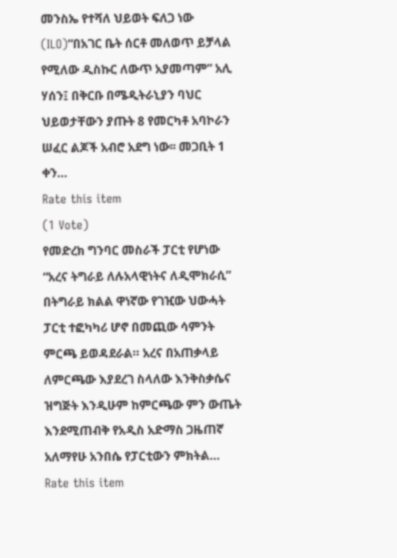መንስኤ የተሻለ ህይወት ፍለጋ ነው (ILO)“በአገር ቤት ሰርቶ መለወጥ ይቻላል የሚለው ዲስኩር ለውጥ አያመጣም” አሊ ሃሰን፤ በቅርቡ በሜዲትራኒያን ባህር ህይወታቸውን ያጡት 8 የመርካቶ አባኮራን ሠፈር ልጆች አብሮ አደግ ነው፡፡ መጋቢት 1 ቀን…
Rate this item
(1 Vote)
የመድረክ ግንባር መስራች ፓርቲ የሆነው “አረና ትግራይ ለሉአላዊነትና ለዲሞክራሲ” በትግራይ ክልል ዋነኛው የገዢው ህውሓት ፓርቲ ተፎካካሪ ሆኖ በመጪው ሳምንት ምርጫ ይወዳደራል። አረና በአጠቃላይ ለምርጫው እያደረገ ስላለው እንቅስቃሴና ዝግጅት እንዲሁም ከምርጫው ምን ውጤት እንደሚጠብቅ የአዲስ አድማስ ጋዜጠኛ አለማየሁ አንበሴ የፓርቲውን ምክትል…
Rate this item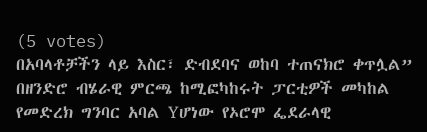(5 votes)
በአባላቶቻችን ላይ እስር፣ ድብደባና ወከባ ተጠናክሮ ቀጥሏል” በዘንድሮ ብሄራዊ ምርጫ ከሚፎካከሩት ፓርቲዎች መካከል የመድረክ ግንባር አባል Yሆነው የኦሮሞ ፌደራላዊ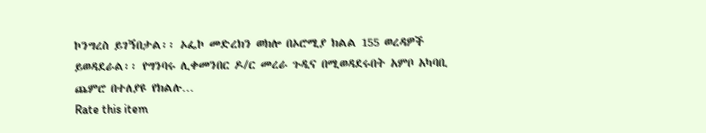ኮንግረስ ይገኝበታል፡፡ ኦፌኮ መድረክን ወክሎ በኦሮሚያ ክልል 155 ወረዳዎች ይወዳደራል፡፡ የግንባሩ ሊቀመንበር ዶ/ር መረራ ጉዲና በሚወዳደሩበት አምቦ አካባቢ ጨምሮ በተለያዩ የክልሉ…
Rate this item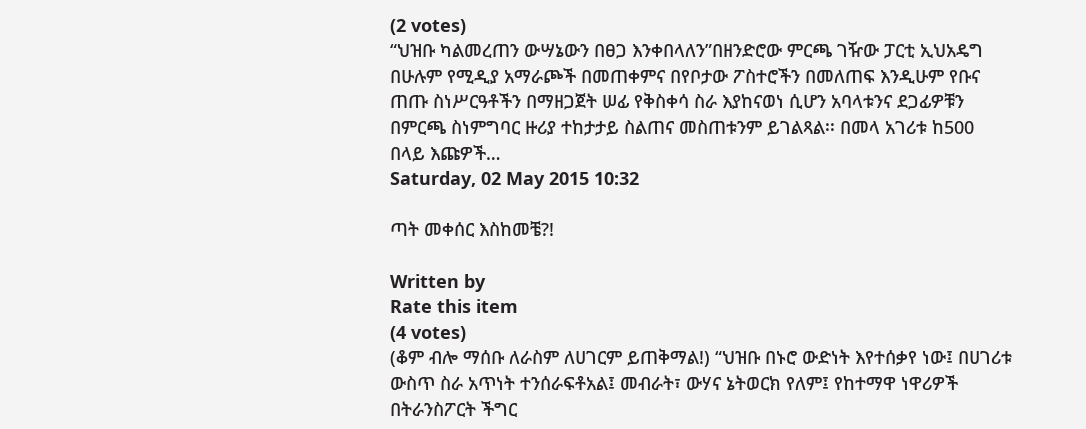(2 votes)
“ህዝቡ ካልመረጠን ውሣኔውን በፀጋ እንቀበላለን”በዘንድሮው ምርጫ ገዥው ፓርቲ ኢህአዴግ በሁሉም የሚዲያ አማራጮች በመጠቀምና በየቦታው ፖስተሮችን በመለጠፍ እንዲሁም የቡና ጠጡ ስነሥርዓቶችን በማዘጋጀት ሠፊ የቅስቀሳ ስራ እያከናወነ ሲሆን አባላቱንና ደጋፊዎቹን በምርጫ ስነምግባር ዙሪያ ተከታታይ ስልጠና መስጠቱንም ይገልጻል፡፡ በመላ አገሪቱ ከ500 በላይ እጩዎች…
Saturday, 02 May 2015 10:32

ጣት መቀሰር እስከመቼ?!

Written by
Rate this item
(4 votes)
(ቆም ብሎ ማሰቡ ለራስም ለሀገርም ይጠቅማል!) “ህዝቡ በኑሮ ውድነት እየተሰቃየ ነው፤ በሀገሪቱ ውስጥ ስራ አጥነት ተንሰራፍቶአል፤ መብራት፣ ውሃና ኔትወርክ የለም፤ የከተማዋ ነዋሪዎች በትራንስፖርት ችግር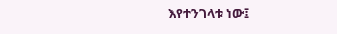እየተንገላቱ ነው፤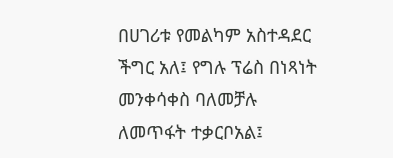በሀገሪቱ የመልካም አስተዳደር ችግር አለ፤ የግሉ ፕሬስ በነጻነት መንቀሳቀስ ባለመቻሉ ለመጥፋት ተቃርቦአል፤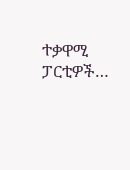ተቃዋሚ ፓርቲዎች…